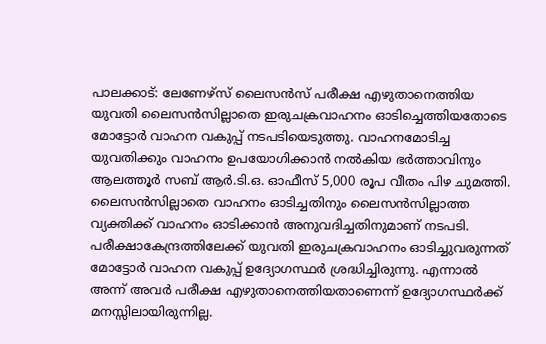പാലക്കാട്: ലേണേഴ്സ് ലൈസൻസ് പരീക്ഷ എഴുതാനെത്തിയ യുവതി ലൈസൻസില്ലാതെ ഇരുചക്രവാഹനം ഓടിച്ചെത്തിയതോടെ മോട്ടോർ വാഹന വകുപ്പ് നടപടിയെടുത്തു. വാഹനമോടിച്ച യുവതിക്കും വാഹനം ഉപയോഗിക്കാൻ നൽകിയ ഭർത്താവിനും ആലത്തൂർ സബ് ആർ.ടി.ഒ. ഓഫീസ് 5,000 രൂപ വീതം പിഴ ചുമത്തി.
ലൈസൻസില്ലാതെ വാഹനം ഓടിച്ചതിനും ലൈസൻസില്ലാത്ത വ്യക്തിക്ക് വാഹനം ഓടിക്കാൻ അനുവദിച്ചതിനുമാണ് നടപടി. പരീക്ഷാകേന്ദ്രത്തിലേക്ക് യുവതി ഇരുചക്രവാഹനം ഓടിച്ചുവരുന്നത് മോട്ടോർ വാഹന വകുപ്പ് ഉദ്യോഗസ്ഥർ ശ്രദ്ധിച്ചിരുന്നു. എന്നാൽ അന്ന് അവർ പരീക്ഷ എഴുതാനെത്തിയതാണെന്ന് ഉദ്യോഗസ്ഥർക്ക് മനസ്സിലായിരുന്നില്ല.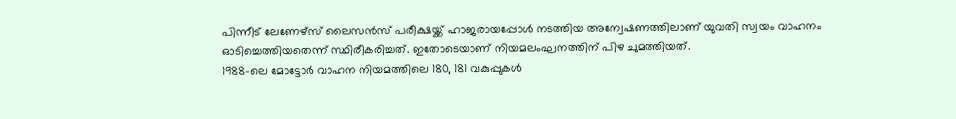പിന്നീട് ലേണേഴ്സ് ലൈസൻസ് പരീക്ഷയ്ക്ക് ഹാജരായപ്പോൾ നടത്തിയ അന്വേഷണത്തിലാണ് യുവതി സ്വയം വാഹനം ഓടിച്ചെത്തിയതെന്ന് സ്ഥിരീകരിച്ചത്. ഇതോടെയാണ് നിയമലംഘനത്തിന് പിഴ ചുമത്തിയത്.
1988-ലെ മോട്ടോർ വാഹന നിയമത്തിലെ 180, 181 വകുപ്പുകൾ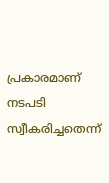പ്രകാരമാണ് നടപടി സ്വീകരിച്ചതെന്ന്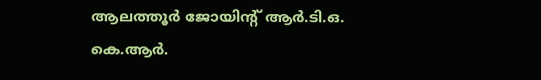ആലത്തൂർ ജോയിന്റ് ആർ.ടി.ഒ. കെ.ആർ.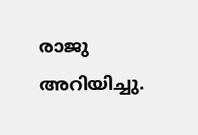രാജു അറിയിച്ചു.